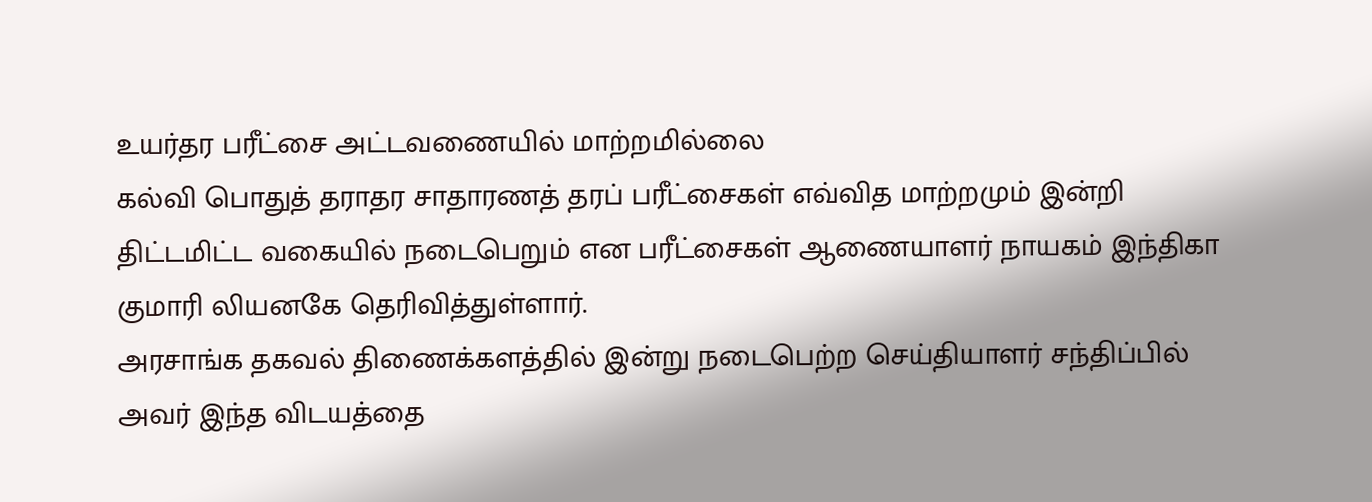உயர்தர பரீட்சை அட்டவணையில் மாற்றமில்லை
கல்வி பொதுத் தராதர சாதாரணத் தரப் பரீட்சைகள் எவ்வித மாற்றமும் இன்றி திட்டமிட்ட வகையில் நடைபெறும் என பரீட்சைகள் ஆணையாளர் நாயகம் இந்திகா குமாரி லியனகே தெரிவித்துள்ளார்.
அரசாங்க தகவல் திணைக்களத்தில் இன்று நடைபெற்ற செய்தியாளர் சந்திப்பில் அவர் இந்த விடயத்தை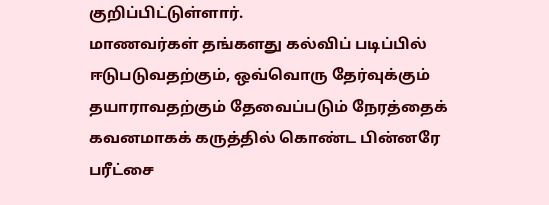குறிப்பிட்டுள்ளார்.
மாணவர்கள் தங்களது கல்விப் படிப்பில் ஈடுபடுவதற்கும், ஒவ்வொரு தேர்வுக்கும் தயாராவதற்கும் தேவைப்படும் நேரத்தைக் கவனமாகக் கருத்தில் கொண்ட பின்னரே பரீட்சை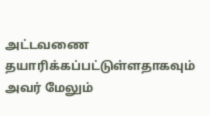அட்டவணை தயாரிக்கப்பட்டுள்ளதாகவும் அவர் மேலும்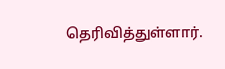தெரிவித்துள்ளார்.